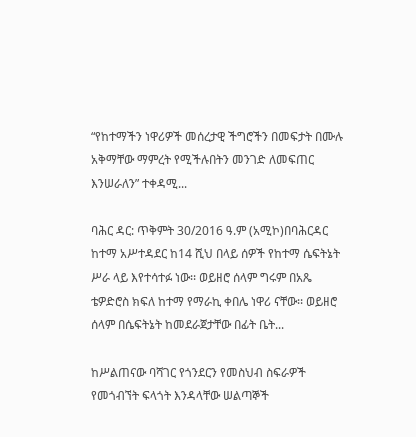“የከተማችን ነዋሪዎች መሰረታዊ ችግሮችን በመፍታት በሙሉ አቅማቸው ማምረት የሚችሉበትን መንገድ ለመፍጠር እንሠራለን” ተቀዳሚ...

ባሕር ዳር: ጥቅምት 30/2016 ዓ.ም (አሚኮ)በባሕርዳር ከተማ አሥተዳደር ከ14 ሺህ በላይ ሰዎች የከተማ ሴፍትኔት ሥራ ላይ እየተሳተፉ ነው፡፡ ወይዘሮ ሰላም ግሩም በአጼ ቴዎድሮስ ክፍለ ከተማ የማራኪ ቀበሌ ነዋሪ ናቸው፡፡ ወይዘሮ ሰላም በሴፍትኔት ከመደራጀታቸው በፊት ቤት...

ከሥልጠናው ባሻገር የጎንደርን የመስህብ ስፍራዎች የመጎብኘት ፍላጎት እንዳላቸው ሠልጣኞች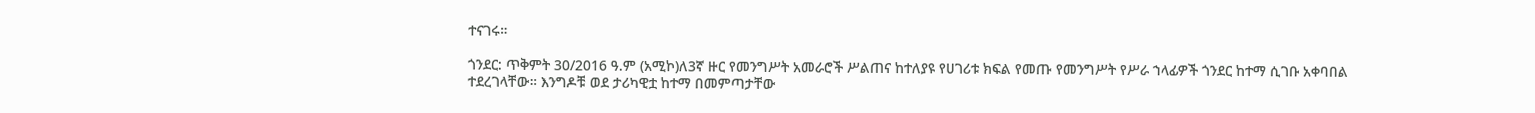ተናገሩ።

ጎንደር: ጥቅምት 30/2016 ዓ.ም (አሚኮ)ለ3ኛ ዙር የመንግሥት አመራሮች ሥልጠና ከተለያዩ የሀገሪቱ ክፍል የመጡ የመንግሥት የሥራ ኀላፊዎች ጎንደር ከተማ ሲገቡ አቀባበል ተደረገላቸው። እንግዶቹ ወደ ታሪካዊቷ ከተማ በመምጣታቸው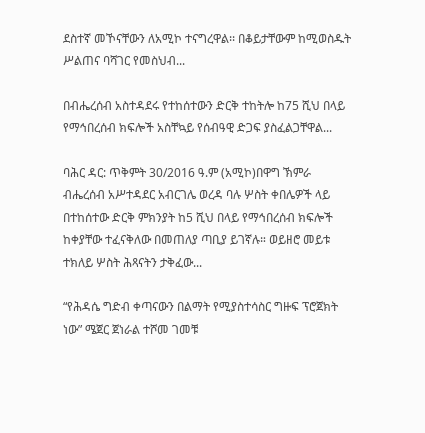ደስተኛ መኾናቸውን ለአሚኮ ተናግረዋል፡፡ በቆይታቸውም ከሚወስዱት ሥልጠና ባሻገር የመስህብ...

በብሔረሰብ አስተዳደሩ የተከሰተውን ድርቅ ተከትሎ ከ75 ሺህ በላይ የማኅበረሰብ ክፍሎች አስቸኳይ የሰብዓዊ ድጋፍ ያስፈልጋቸዋል...

ባሕር ዳር: ጥቅምት 30/2016 ዓ.ም (አሚኮ)በዋግ ኽምራ ብሔረሰብ አሥተዳደር አብርገሌ ወረዳ ባሉ ሦስት ቀበሌዎች ላይ በተከሰተው ድርቅ ምክንያት ከ5 ሺህ በላይ የማኅበረሰብ ክፍሎች ከቀያቸው ተፈናቅለው በመጠለያ ጣቢያ ይገኛሉ። ወይዘሮ መይቱ ተክለይ ሦስት ሕጻናትን ታቅፈው...

“የሕዳሴ ግድብ ቀጣናውን በልማት የሚያስተሳስር ግዙፍ ፕሮጀክት ነው” ሜጀር ጀነራል ተሾመ ገመቹ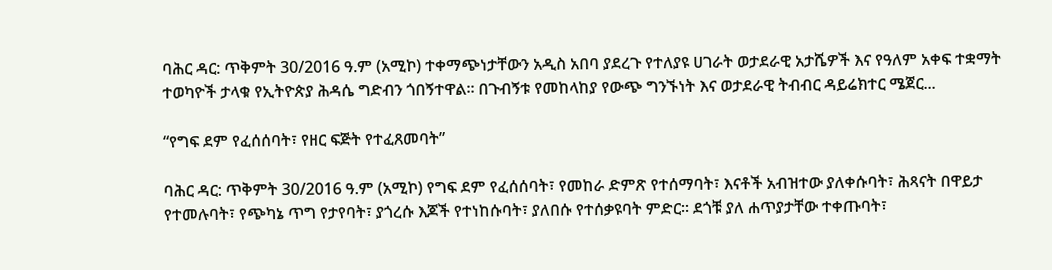ባሕር ዳር: ጥቅምት 30/2016 ዓ.ም (አሚኮ) ተቀማጭነታቸውን አዲስ አበባ ያደረጉ የተለያዩ ሀገራት ወታደራዊ አታሼዎች እና የዓለም አቀፍ ተቋማት ተወካዮች ታላቁ የኢትዮጵያ ሕዳሴ ግድብን ጎበኝተዋል። በጉብኝቱ የመከላከያ የውጭ ግንኙነት እና ወታደራዊ ትብብር ዳይሬክተር ሜጀር...

“የግፍ ደም የፈሰሰባት፣ የዘር ፍጅት የተፈጸመባት”

ባሕር ዳር: ጥቅምት 30/2016 ዓ.ም (አሚኮ) የግፍ ደም የፈሰሰባት፣ የመከራ ድምጽ የተሰማባት፣ እናቶች አብዝተው ያለቀሱባት፣ ሕጻናት በዋይታ የተመሉባት፣ የጭካኔ ጥግ የታየባት፣ ያጎረሱ እጆች የተነከሱባት፣ ያለበሱ የተሰቃዩባት ምድር፡፡ ደጎቹ ያለ ሐጥያታቸው ተቀጡባት፣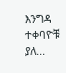እንግዳ ተቀባዮቹ ያለ...